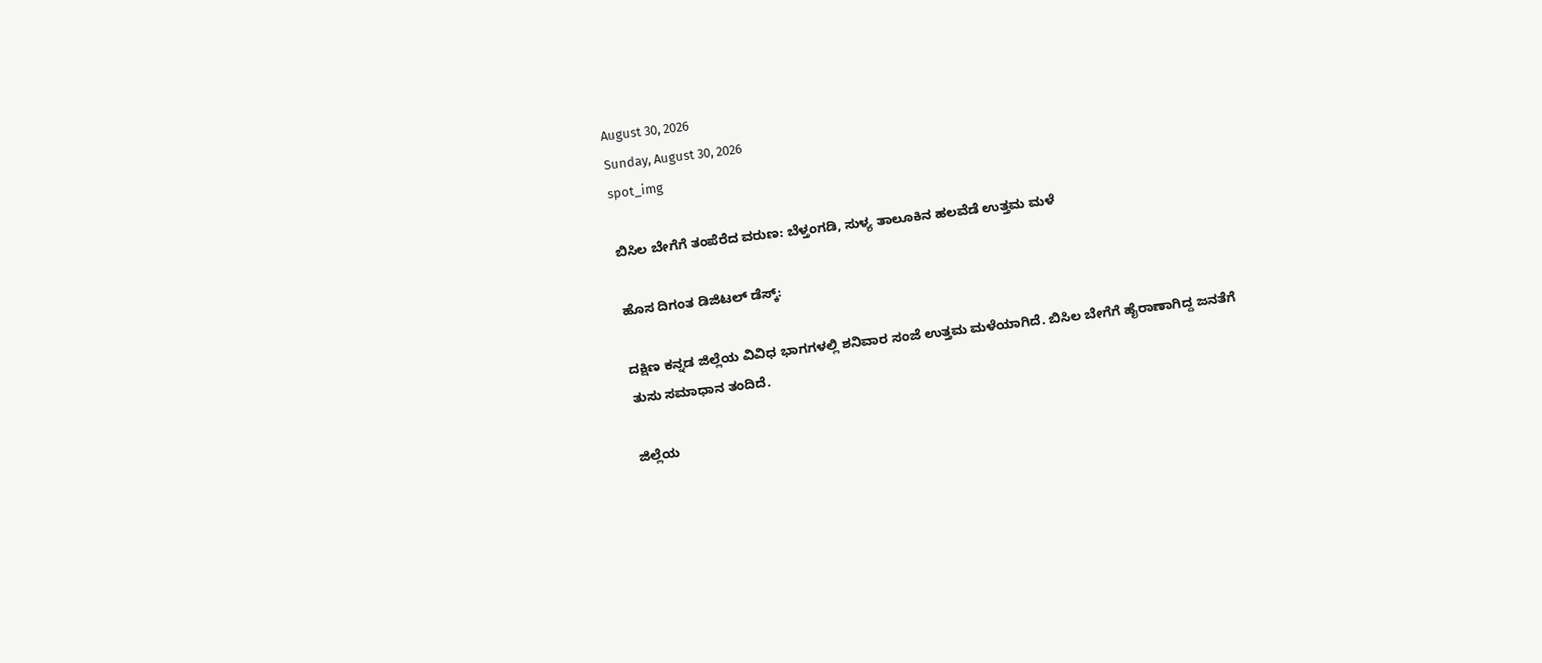August 30, 2026
Sunday, August 30, 2026
spot_img

ಬಿಸಿಲ ಬೇಗೆಗೆ ತಂಪೆರೆದ ವರುಣ: ಬೆಳ್ತಂಗಡಿ, ಸುಳ್ಯ ತಾಲೂಕಿನ ಹಲವೆಡೆ ಉತ್ತಮ ಮಳೆ

ಹೊಸ ದಿಗಂತ ಡಿಜಿಟಲ್ ಡೆಸ್ಕ್:

ದಕ್ಷಿಣ ಕನ್ನಡ ಜಿಲ್ಲೆಯ ವಿವಿಧ ಭಾಗಗಳಲ್ಲಿ ಶನಿವಾರ ಸಂಜೆ ಉತ್ತಮ ಮಳೆಯಾಗಿದೆ. ಬಿಸಿಲ ಬೇಗೆಗೆ ಹೈರಾಣಾಗಿದ್ದ ಜನತೆಗೆ ತುಸು ಸಮಾಧಾನ ತಂದಿದೆ.

ಜಿಲ್ಲೆಯ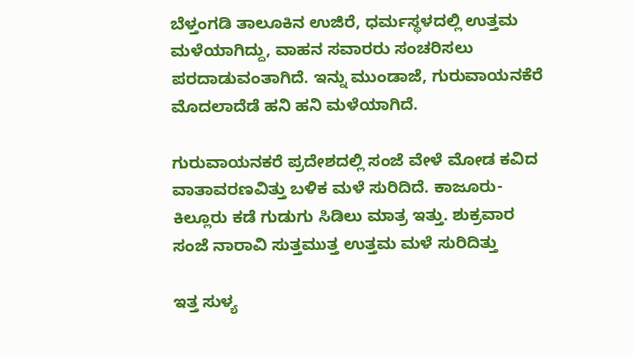ಬೆಳ್ತಂಗಡಿ ತಾಲೂಕಿನ ಉಜಿರೆ, ಧರ್ಮಸ್ಥಳದಲ್ಲಿ ಉತ್ತಮ ಮಳೆಯಾಗಿದ್ದು, ವಾಹನ ಸವಾರರು ಸಂಚರಿಸಲು ಪರದಾಡುವಂತಾಗಿದೆ. ಇನ್ನು ಮುಂಡಾಜೆ, ಗುರುವಾಯನಕೆರೆ ಮೊದಲಾದೆಡೆ ಹನಿ ಹನಿ ಮಳೆಯಾಗಿದೆ.

ಗುರುವಾಯನಕರೆ ಪ್ರದೇಶದಲ್ಲಿ ಸಂಜೆ ವೇಳೆ ಮೋಡ ಕವಿದ ವಾತಾವರಣವಿತ್ತು ಬಳಿಕ ಮಳೆ ಸುರಿದಿದೆ. ಕಾಜೂರು-ಕಿಲ್ಲೂರು ಕಡೆ ಗುಡುಗು ಸಿಡಿಲು ಮಾತ್ರ ಇತ್ತು. ಶುಕ್ರವಾರ ಸಂಜೆ ನಾರಾವಿ ಸುತ್ತಮುತ್ತ ಉತ್ತಮ ಮಳೆ ಸುರಿದಿತ್ತು

ಇತ್ತ ಸುಳ್ಯ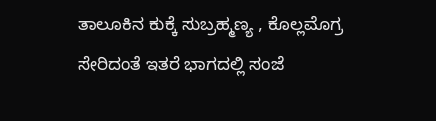ತಾಲೂಕಿನ ಕುಕ್ಕೆ ಸುಬ್ರಹ್ಮಣ್ಯ , ಕೊಲ್ಲಮೊಗ್ರ ಸೇರಿದಂತೆ ಇತರೆ ಭಾಗದಲ್ಲಿ ಸಂಜೆ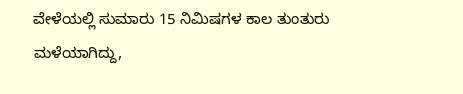ವೇಳೆಯಲ್ಲಿ ಸುಮಾರು 15 ನಿಮಿಷಗಳ ಕಾಲ ತುಂತುರು ಮಳೆಯಾಗಿದ್ದು,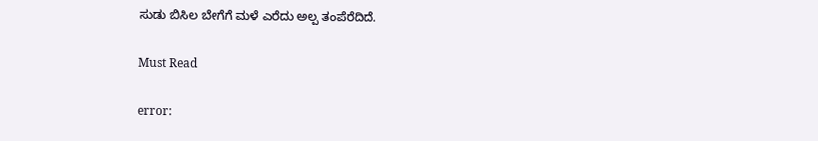ಸುಡು ಬಿಸಿಲ ಬೇಗೆಗೆ ಮಳೆ ಎರೆದು ಅಲ್ಪ ತಂಪೆರೆದಿದೆ.

Must Read

error: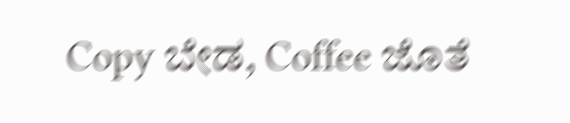Copy ಬೇಡ, Coffee ಜೊತೆ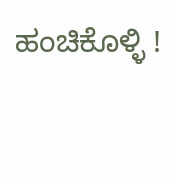ಹಂಚಿಕೊಳ್ಳಿ !